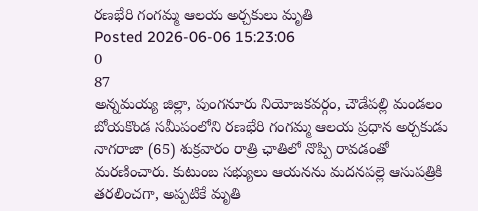రణభేరి గంగమ్మ ఆలయ అర్చకులు మృతి
Posted 2026-06-06 15:23:06
0
87
అన్నమయ్య జిల్లా, పుంగనూరు నియోజకవర్గం, చౌడేపల్లి మండలం బోయకొండ సమీపంలోని రణభేరి గంగమ్మ ఆలయ ప్రధాన అర్చకుడు నాగరాజా (65) శుక్రవారం రాత్రి ఛాతిలో నొప్పి రావడంతో మరణించారు. కుటుంబ సభ్యులు ఆయనను మదనపల్లె ఆసుపత్రికి తరలించగా, అప్పటికే మృతి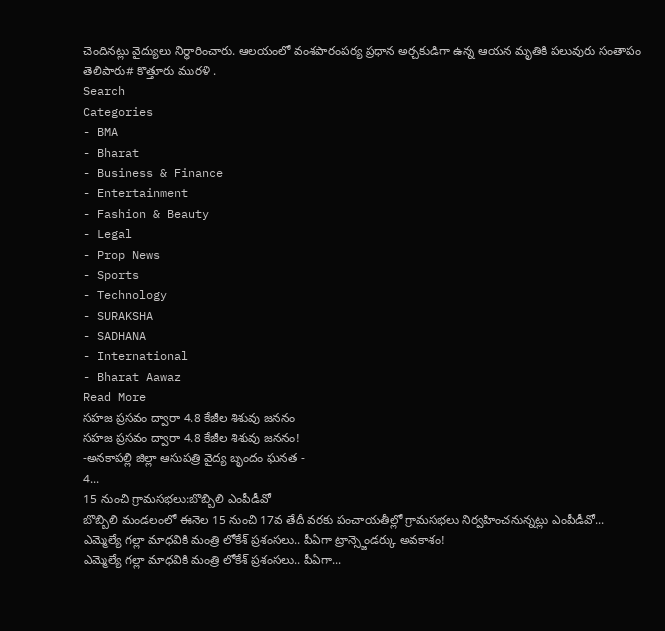చెందినట్లు వైద్యులు నిర్ధారించారు. ఆలయంలో వంశపారంపర్య ప్రధాన అర్చకుడిగా ఉన్న ఆయన మృతికి పలువురు సంతాపం తెలిపారు# కొత్తూరు మురళి .
Search
Categories
- BMA
- Bharat
- Business & Finance
- Entertainment
- Fashion & Beauty
- Legal
- Prop News
- Sports
- Technology
- SURAKSHA
- SADHANA
- International
- Bharat Aawaz
Read More
సహజ ప్రసవం ద్వారా 4.8 కేజీల శిశువు జననం
సహజ ప్రసవం ద్వారా 4.8 కేజీల శిశువు జననం!
-అనకాపల్లి జిల్లా ఆసుపత్రి వైద్య బృందం ఘనత -
4...
15 నుంచి గ్రామసభలు:బొబ్బిలి ఎంపీడీవో
బొబ్బిలి మండలంలో ఈనెల 15 నుంచి 17వ తేదీ వరకు పంచాయతీల్లో గ్రామసభలు నిర్వహించనున్నట్లు ఎంపీడీవో...
ఎమ్మెల్యే గల్లా మాధవికి మంత్రి లోకేశ్ ప్రశంసలు.. పీఏగా ట్రాన్స్జెండర్కు అవకాశం!
ఎమ్మెల్యే గల్లా మాధవికి మంత్రి లోకేశ్ ప్రశంసలు.. పీఏగా...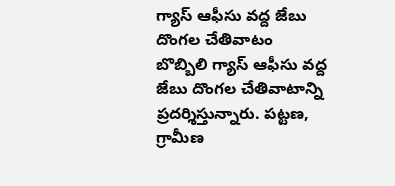గ్యాస్ ఆఫీసు వద్ద జేబు దొంగల చేతివాటం
బొబ్బిలి గ్యాస్ ఆఫీసు వద్ద జేబు దొంగల చేతివాటాన్ని ప్రదర్శిస్తున్నారు. పట్టణ, గ్రామీణ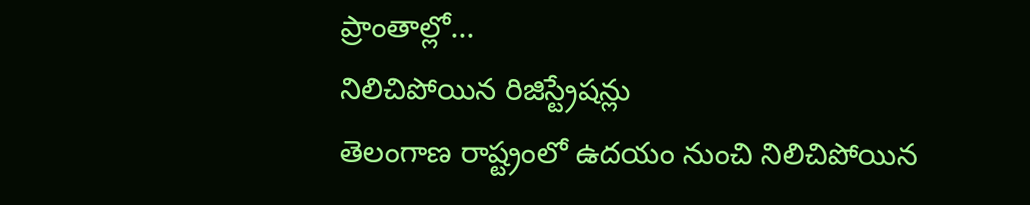ప్రాంతాల్లో...
నిలిచిపోయిన రిజిస్ట్రేషన్లు
తెలంగాణ రాష్ట్రంలో ఉదయం నుంచి నిలిచిపోయిన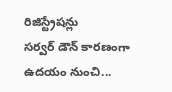రిజిస్ట్రేషన్లు
సర్వర్ డౌన్ కారణంగా ఉదయం నుంచి...